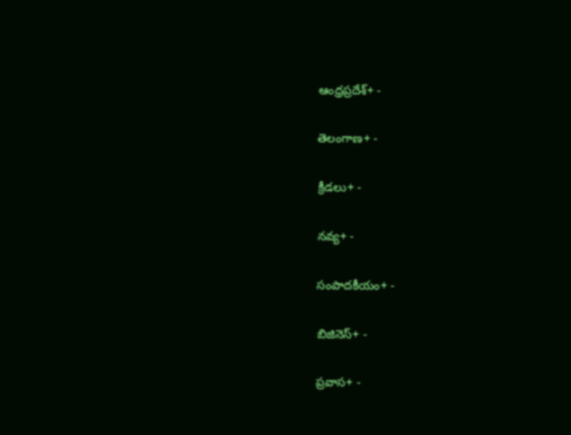ఆంధ్రప్రదేశ్+ -

తెలంగాణ+ -

క్రీడలు+ -

నవ్య+ -

సంపాదకీయం+ -

బిజినెస్+ -

ప్రవాస+ -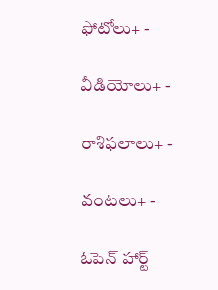ఫోటోలు+ -

వీడియోలు+ -

రాశిఫలాలు+ -

వంటలు+ -

ఓపెన్ హార్ట్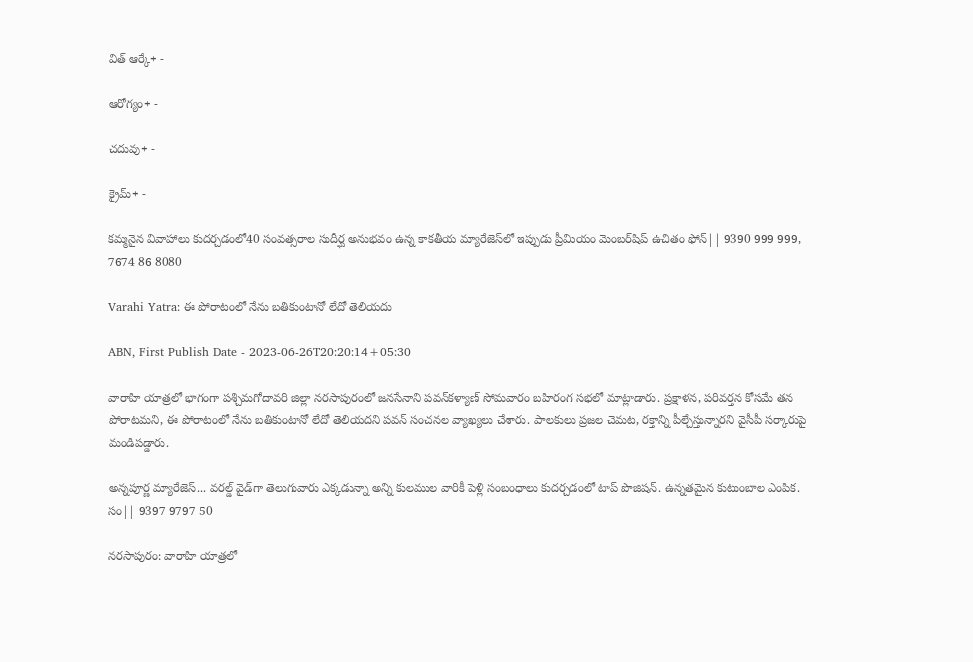విత్ ఆర్కే+ -

ఆరోగ్యం+ -

చదువు+ -

క్రైమ్+ -

కమ్మనైన వివాహాలు కుదర్చడంలో40 సంవత్సరాల సుదీర్ఘ అనుభవం ఉన్న కాకతీయ మ్యారేజెస్‌లో ఇప్పుడు ప్రీమియం మెంబర్‌షిప్‌ ఉచితం ఫోన్|| 9390 999 999, 7674 86 8080

Varahi Yatra: ఈ పోరాటంలో నేను బతికుంటానో లేదో తెలియదు

ABN, First Publish Date - 2023-06-26T20:20:14+05:30

వారాహి యాత్రలో భాగంగా పశ్చిమగోదావరి జిల్లా నరసాపురంలో జనసేనాని పవన్‌కళ్యాణ్ సోమవారం బహిరంగ సభలో మాట్లాడారు. ప్రక్షాళన, పరివర్తన కోసమే తన పోరాటమని, ఈ పోరాటంలో నేను బతికుంటానో లేదో తెలియదని పవన్ సంచనల వ్యాఖ్యలు చేశారు. పాలకులు ప్రజల చెమట, రక్తాన్ని పీల్చేస్తున్నారని వైసీపీ సర్కారుపై మండిపడ్డారు.

అన్నపూర్ణ మ్యారేజెస్... వరల్డ్ వైడ్‌గా తెలుగువారు ఎక్కడున్నా అన్ని కులముల వారికీ పెళ్లి సంబంధాలు కుదర్చడంలో టాప్ పొజిషన్. ఉన్నతమైన కుటుంబాల ఎంపిక. సం|| 9397 9797 50

నరసాపురం: వారాహి యాత్రలో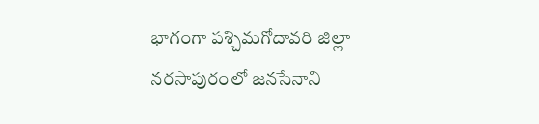భాగంగా పశ్చిమగోదావరి జిల్లా నరసాపురంలో జనసేనాని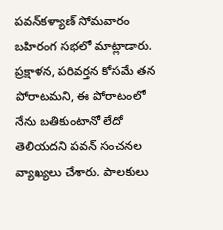పవన్‌కళ్యాణ్ సోమవారం బహిరంగ సభలో మాట్లాడారు. ప్రక్షాళన, పరివర్తన కోసమే తన పోరాటమని, ఈ పోరాటంలో నేను బతికుంటానో లేదో తెలియదని పవన్ సంచనల వ్యాఖ్యలు చేశారు. పాలకులు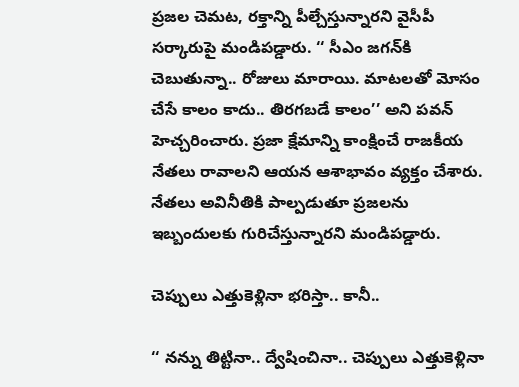ప్రజల చెమట, రక్తాన్ని పీల్చేస్తున్నారని వైసీపీ సర్కారుపై మండిపడ్డారు. ‘‘ సీఎం జగన్‌కి చెబుతున్నా.. రోజులు మారాయి. మాటలతో మోసం చేసే కాలం కాదు.. తిరగబడే కాలం’’ అని పవన్ హెచ్చరించారు. ప్రజా క్షేమాన్ని కాంక్షించే రాజకీయ నేతలు రావాలని ఆయన ఆశాభావం వ్యక్తం చేశారు. నేతలు అవినీతికి పాల్పడుతూ ప్రజలను ఇబ్బందులకు గురిచేస్తున్నారని మండిపడ్డారు.

చెప్పులు ఎత్తుకెళ్లినా భరిస్తా.. కానీ..

‘‘ నన్ను తిట్టినా.. ద్వేషించినా.. చెప్పులు ఎత్తుకెళ్లినా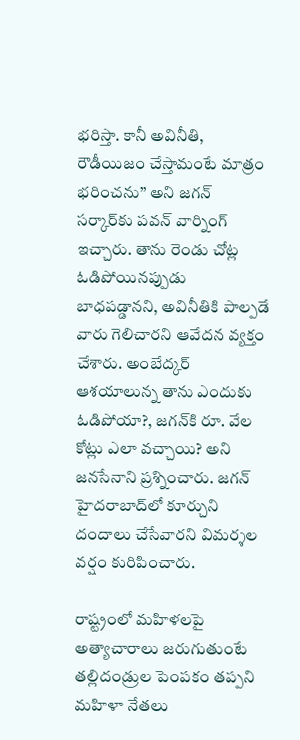భరిస్తా. కానీ అవినీతి, రౌడీయిజం చేస్తామంటే మాత్రం భరించను’’ అని జగన్ సర్కార్‌కు పవన్ వార్నింగ్ ఇచ్చారు. తాను రెండు చోట్ల ఓడిపోయినప్పుడు బాధపడ్డానని, అవినీతికి పాల్పడే వారు గెలిచారని ఆవేదన వ్యక్తం చేశారు. అంబేద్కర్‌ ఆశయాలున్న తాను ఎందుకు ఓడిపోయా?, జగన్‌కి రూ. వేల కోట్లు ఎలా వచ్చాయి? అని జనసేనాని ప్రశ్నించారు. జగన్‌ హైదరాబాద్‌లో కూర్చుని దందాలు చేసేవారని విమర్శల వర్షం కురిపించారు.

రాష్ట్రంలో మహిళలపై అత్యాచారాలు జరుగుతుంటే తల్లిదండ్రుల పెంపకం తప్పని మహిళా నేతలు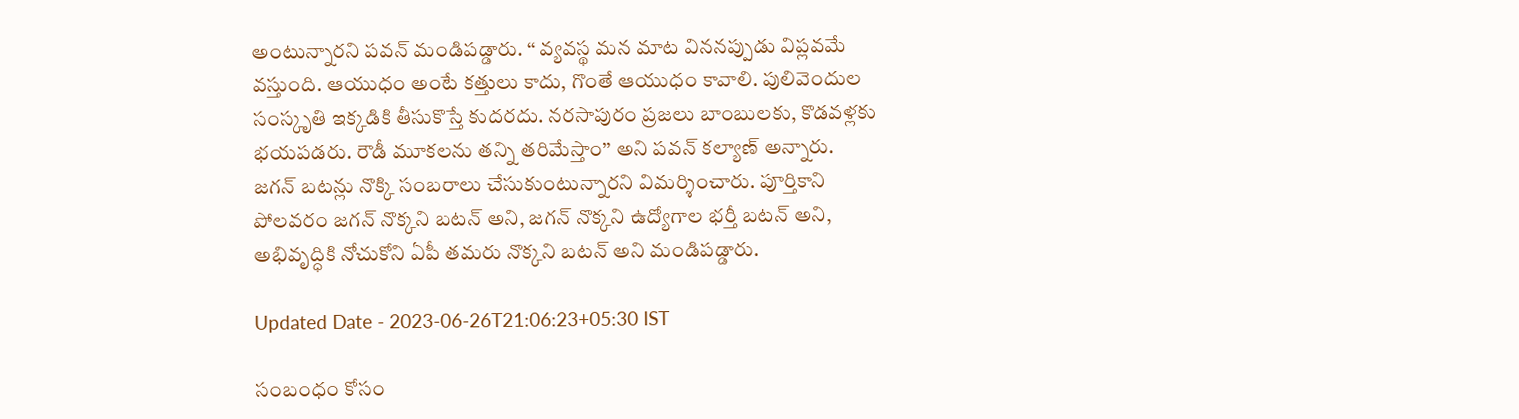అంటున్నారని పవన్ మండిపడ్డారు. ‘‘ వ్యవస్థ మన మాట విననప్పుడు విప్లవమే వస్తుంది. ఆయుధం అంటే కత్తులు కాదు, గొంతే ఆయుధం కావాలి. పులివెందుల సంస్కృతి ఇక్కడికి తీసుకొస్తే కుదరదు. నరసాపురం ప్రజలు బాంబులకు, కొడవళ్లకు భయపడరు. రౌడీ మూకలను తన్ని తరిమేస్తాం’’ అని పవన్‌ కల్యాణ్‌ అన్నారు. జగన్‌ బటన్లు నొక్కి సంబరాలు చేసుకుంటున్నారని విమర్శించారు. పూర్తికాని పోలవరం జగన్‌ నొక్కని బటన్‌ అని, జగన్‌ నొక్కని ఉద్యోగాల భర్తీ బటన్‌ అని, అభివృద్ధికి నోచుకోని ఏపీ తమరు నొక్కని బటన్‌ అని మండిపడ్డారు.

Updated Date - 2023-06-26T21:06:23+05:30 IST

సంబంధం కోసం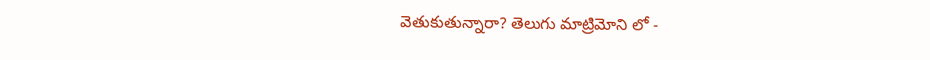వెతుకుతున్నారా? తెలుగు మాట్రిమోని లో -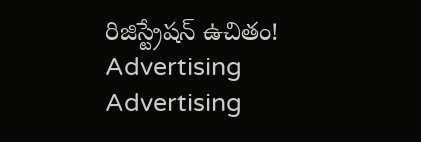రిజిస్ట్రేషన్ ఉచితం!
Advertising
Advertising